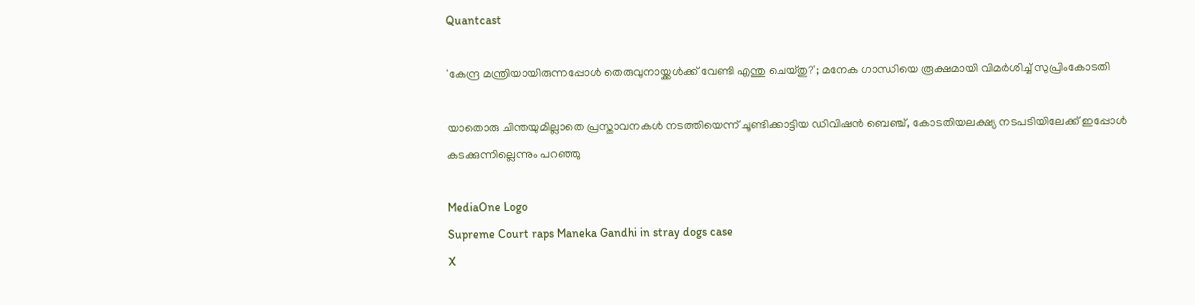Quantcast

'കേന്ദ്ര മന്ത്രിയായിരുന്നപ്പോള്‍ തെരുവുനായ്ക്കള്‍ക്ക് വേണ്ടി എന്തു ചെയ്തു?'; മനേക ഗാന്ധിയെ രൂക്ഷമായി വിമര്‍ശിച്ച് സുപ്രിംകോടതി

യാതൊരു ചിന്തയുമില്ലാതെ പ്രസ്താവനകള്‍ നടത്തിയെന്ന് ചൂണ്ടിക്കാട്ടിയ ഡിവിഷന്‍ ബെഞ്ച്, കോടതിയലക്ഷ്യ നടപടിയിലേക്ക് ഇപ്പോള്‍ കടക്കുന്നില്ലെന്നും പറഞ്ഞു

MediaOne Logo
Supreme Court raps Maneka Gandhi in stray dogs case
X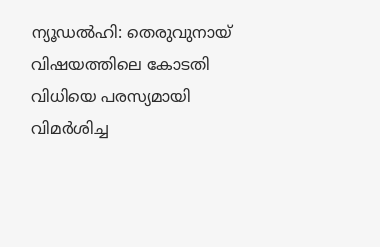ന്യൂഡല്‍ഹി: തെരുവുനായ് വിഷയത്തിലെ കോടതി വിധിയെ പരസ്യമായി വിമര്‍ശിച്ച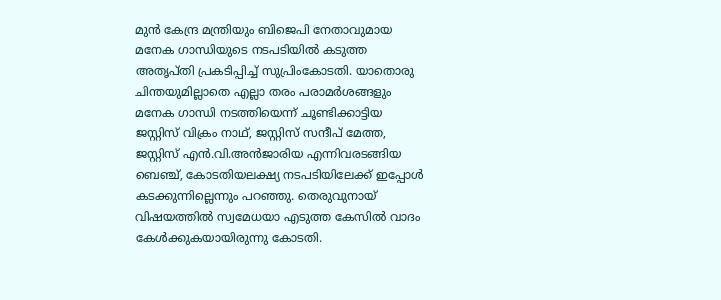മുന്‍ കേന്ദ്ര മന്ത്രിയും ബിജെപി നേതാവുമായ മനേക ഗാന്ധിയുടെ നടപടിയില്‍ കടുത്ത അതൃപ്തി പ്രകടിപ്പിച്ച് സുപ്രിംകോടതി. യാതൊരു ചിന്തയുമില്ലാതെ എല്ലാ തരം പരാമര്‍ശങ്ങളും മനേക ഗാന്ധി നടത്തിയെന്ന് ചൂണ്ടിക്കാട്ടിയ ജസ്റ്റിസ് വിക്രം നാഥ്, ജസ്റ്റിസ് സന്ദീപ് മേത്ത, ജസ്റ്റിസ് എന്‍.വി.അന്‍ജാരിയ എന്നിവരടങ്ങിയ ബെഞ്ച്, കോടതിയലക്ഷ്യ നടപടിയിലേക്ക് ഇപ്പോള്‍ കടക്കുന്നില്ലെന്നും പറഞ്ഞു. തെരുവുനായ് വിഷയത്തില്‍ സ്വമേധയാ എടുത്ത കേസില്‍ വാദം കേള്‍ക്കുകയായിരുന്നു കോടതി.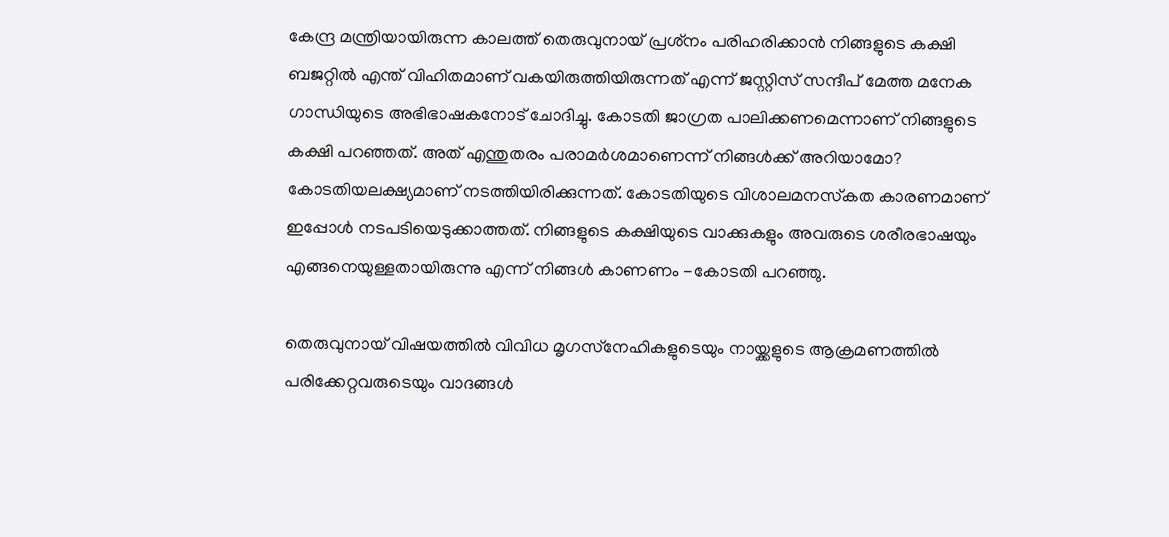കേന്ദ്ര മന്ത്രിയായിരുന്ന കാലത്ത് തെരുവുനായ് പ്രശ്‌നം പരിഹരിക്കാന്‍ നിങ്ങളുടെ കക്ഷി ബജറ്റില്‍ എന്ത് വിഹിതമാണ് വകയിരുത്തിയിരുന്നത് എന്ന് ജസ്റ്റിസ് സന്ദീപ് മേത്ത മനേക ഗാന്ധിയുടെ അഭിഭാഷകനോട് ചോദിച്ചു. കോടതി ജാഗ്രത പാലിക്കണമെന്നാണ് നിങ്ങളുടെ കക്ഷി പറഞ്ഞത്. അത് എന്തുതരം പരാമര്‍ശമാണെന്ന് നിങ്ങള്‍ക്ക് അറിയാമോ? കോടതിയലക്ഷ്യമാണ് നടത്തിയിരിക്കുന്നത്. കോടതിയുടെ വിശാലമനസ്‌കത കാരണമാണ് ഇപ്പോള്‍ നടപടിയെടുക്കാത്തത്. നിങ്ങളുടെ കക്ഷിയുടെ വാക്കുകളും അവരുടെ ശരീരഭാഷയും എങ്ങനെയുള്ളതായിരുന്നു എന്ന് നിങ്ങള്‍ കാണണം -കോടതി പറഞ്ഞു.

തെരുവുനായ് വിഷയത്തില്‍ വിവിധ മൃഗസ്‌നേഹികളുടെയും നായ്ക്കളുടെ ആക്രമണത്തില്‍ പരിക്കേറ്റവരുടെയും വാദങ്ങള്‍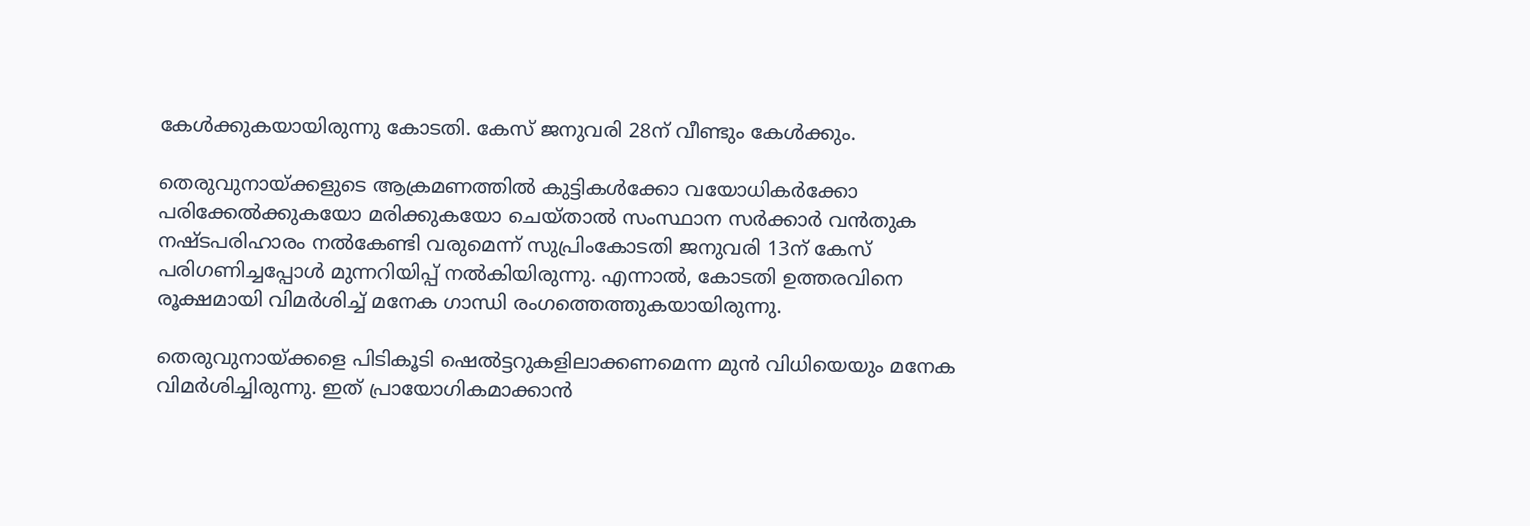കേള്‍ക്കുകയായിരുന്നു കോടതി. കേസ് ജനുവരി 28ന് വീണ്ടും കേള്‍ക്കും.

തെരുവുനായ്ക്കളുടെ ആക്രമണത്തില്‍ കുട്ടികള്‍ക്കോ വയോധികര്‍ക്കോ പരിക്കേല്‍ക്കുകയോ മരിക്കുകയോ ചെയ്താല്‍ സംസ്ഥാന സര്‍ക്കാര്‍ വന്‍തുക നഷ്ടപരിഹാരം നല്‍കേണ്ടി വരുമെന്ന് സുപ്രിംകോടതി ജനുവരി 13ന് കേസ് പരിഗണിച്ചപ്പോള്‍ മുന്നറിയിപ്പ് നല്‍കിയിരുന്നു. എന്നാല്‍, കോടതി ഉത്തരവിനെ രൂക്ഷമായി വിമര്‍ശിച്ച് മനേക ഗാന്ധി രംഗത്തെത്തുകയായിരുന്നു.

തെരുവുനായ്ക്കളെ പിടികൂടി ഷെല്‍ട്ടറുകളിലാക്കണമെന്ന മുന്‍ വിധിയെയും മനേക വിമര്‍ശിച്ചിരുന്നു. ഇത് പ്രായോഗികമാക്കാന്‍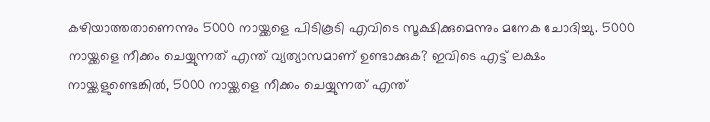കഴിയാത്തതാണെന്നും 5000 നായ്ക്കളെ പിടികൂടി എവിടെ സൂക്ഷിക്കുമെന്നും മനേക ചോദിച്ചു. 5000 നായ്ക്കളെ നീക്കം ചെയ്യുന്നത് എന്ത് വ്യത്യാസമാണ് ഉണ്ടാക്കുക? ഇവിടെ എട്ട് ലക്ഷം നായ്ക്കളുണ്ടെങ്കില്‍, 5000 നായ്ക്കളെ നീക്കം ചെയ്യുന്നത് എന്ത്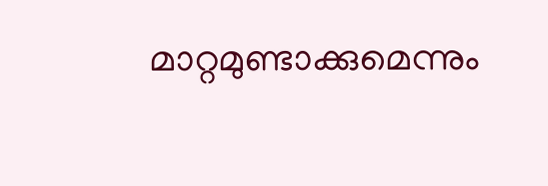മാറ്റമുണ്ടാക്കുമെന്നും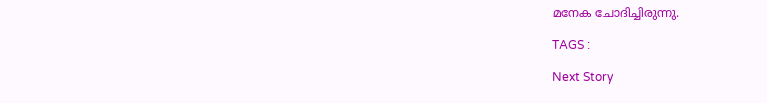മനേക ചോദിച്ചിരുന്നു.

TAGS :

Next Story